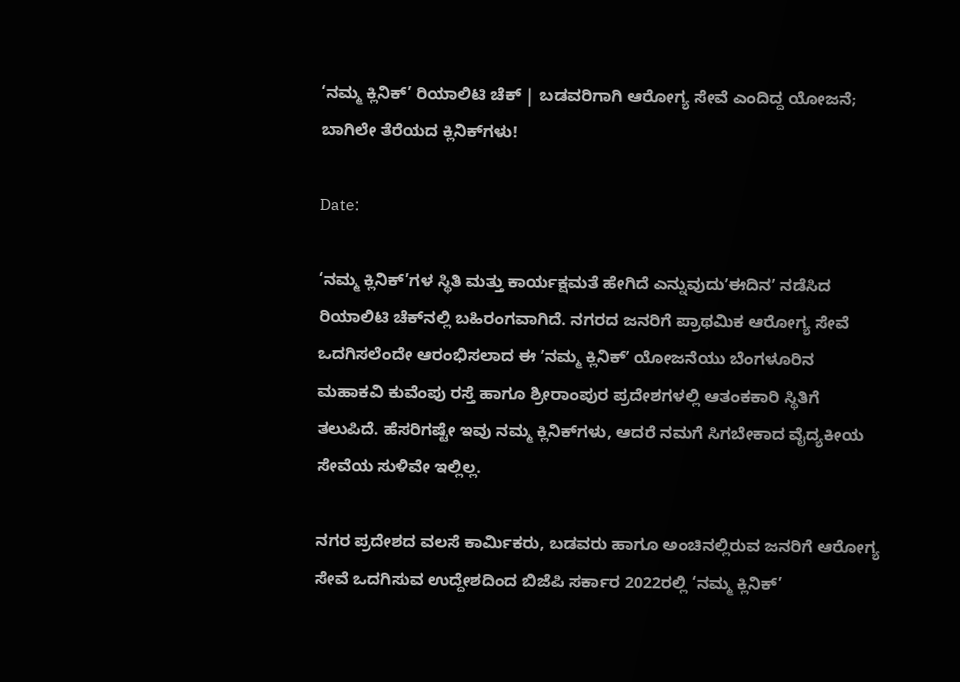‘ನಮ್ಮ ಕ್ಲಿನಿಕ್’ ರಿಯಾಲಿಟಿ ಚೆಕ್‌ | ಬಡವರಿಗಾಗಿ ಆರೋಗ್ಯ ಸೇವೆ ಎಂದಿದ್ದ ಯೋಜನೆ; ಬಾಗಿಲೇ ತೆರೆಯದ ಕ್ಲಿನಿಕ್‌ಗಳು!

Date:

‘ನಮ್ಮ ಕ್ಲಿನಿಕ್’ಗಳ ಸ್ಥಿತಿ ಮತ್ತು ಕಾರ್ಯಕ್ಷಮತೆ ಹೇಗಿದೆ ಎನ್ನುವುದುʼಈದಿನʼ ನಡೆಸಿದ ರಿಯಾಲಿಟಿ ಚೆಕ್‌ನಲ್ಲಿ ಬಹಿರಂಗವಾಗಿದೆ. ನಗರದ ಜನರಿಗೆ ಪ್ರಾಥಮಿಕ ಆರೋಗ್ಯ ಸೇವೆ ಒದಗಿಸಲೆಂದೇ ಆರಂಭಿಸಲಾದ ಈ ʼನಮ್ಮ ಕ್ಲಿನಿಕ್ʼ ಯೋಜನೆಯು ಬೆಂಗಳೂರಿನ ಮಹಾಕವಿ ಕುವೆಂಪು ರಸ್ತೆ ಹಾಗೂ ಶ್ರೀರಾಂಪುರ ಪ್ರದೇಶಗಳಲ್ಲಿ ಆತಂಕಕಾರಿ ಸ್ಥಿತಿಗೆ ತಲುಪಿದೆ. ಹೆಸರಿಗಷ್ಟೇ ಇವು ನಮ್ಮ ಕ್ಲಿನಿಕ್‌ಗಳು, ಆದರೆ ನಮಗೆ ಸಿಗಬೇಕಾದ ವೈದ್ಯಕೀಯ ಸೇವೆಯ ಸುಳಿವೇ ಇಲ್ಲಿಲ್ಲ.

ನಗರ ಪ್ರದೇಶದ ವಲಸೆ ಕಾರ್ಮಿಕರು, ಬಡವರು ಹಾಗೂ ಅಂಚಿನಲ್ಲಿರುವ ಜನರಿಗೆ ಆರೋಗ್ಯ ಸೇವೆ ಒದಗಿಸುವ ಉದ್ದೇಶದಿಂದ ಬಿಜೆಪಿ ಸರ್ಕಾರ 2022ರಲ್ಲಿ ‘ನಮ್ಮ ಕ್ಲಿನಿಕ್’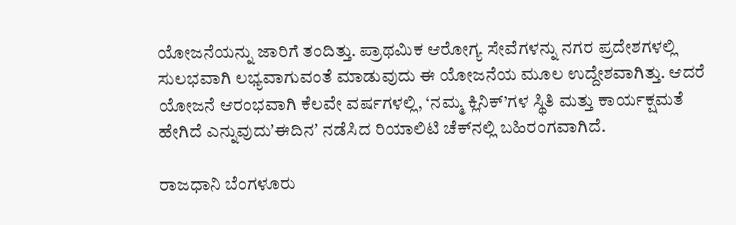ಯೋಜನೆಯನ್ನು ಜಾರಿಗೆ ತಂದಿತ್ತು. ಪ್ರಾಥಮಿಕ ಆರೋಗ್ಯ ಸೇವೆಗಳನ್ನು ನಗರ ಪ್ರದೇಶಗಳಲ್ಲಿ ಸುಲಭವಾಗಿ ಲಭ್ಯವಾಗುವಂತೆ ಮಾಡುವುದು ಈ ಯೋಜನೆಯ ಮೂಲ ಉದ್ದೇಶವಾಗಿತ್ತು. ಆದರೆ ಯೋಜನೆ ಆರಂಭವಾಗಿ ಕೆಲವೇ ವರ್ಷಗಳಲ್ಲಿ, ‘ನಮ್ಮ ಕ್ಲಿನಿಕ್’ಗಳ ಸ್ಥಿತಿ ಮತ್ತು ಕಾರ್ಯಕ್ಷಮತೆ ಹೇಗಿದೆ ಎನ್ನುವುದುʼಈದಿನʼ ನಡೆಸಿದ ರಿಯಾಲಿಟಿ ಚೆಕ್‌ನಲ್ಲಿ ಬಹಿರಂಗವಾಗಿದೆ.

ರಾಜಧಾನಿ ಬೆಂಗಳೂರು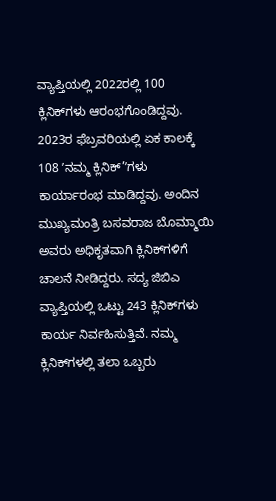ವ್ಯಾಪ್ತಿಯಲ್ಲಿ 2022ರಲ್ಲಿ 100 ಕ್ಲಿನಿಕ್‌ಗಳು ಆರಂಭಗೊಂಡಿದ್ದವು. 2023ರ ಫೆಬ್ರವರಿಯಲ್ಲಿ ಏಕ ಕಾಲಕ್ಕೆ 108 ʼನಮ್ಮ ಕ್ಲಿನಿಕ್‌’ʼಗಳು ಕಾರ್ಯಾರಂಭ ಮಾಡಿದ್ದವು. ಅಂದಿನ ಮುಖ್ಯಮಂತ್ರಿ ಬಸವರಾಜ ಬೊಮ್ಮಾಯಿ ಅವರು ಅಧಿಕೃತವಾಗಿ ಕ್ಲಿನಿಕ್‌ಗಳಿಗೆ ಚಾಲನೆ ನೀಡಿದ್ದರು. ಸದ್ಯ ಜಿಬಿಎ ವ್ಯಾಪ್ತಿಯಲ್ಲಿ ಒಟ್ಟು 243 ಕ್ಲಿನಿಕ್‌ಗಳು ಕಾರ್ಯ ನಿರ್ವಹಿಸುತ್ತಿವೆ. ನಮ್ಮ ಕ್ಲಿನಿಕ್‌ಗಳಲ್ಲಿ ತಲಾ ಒಬ್ಬರು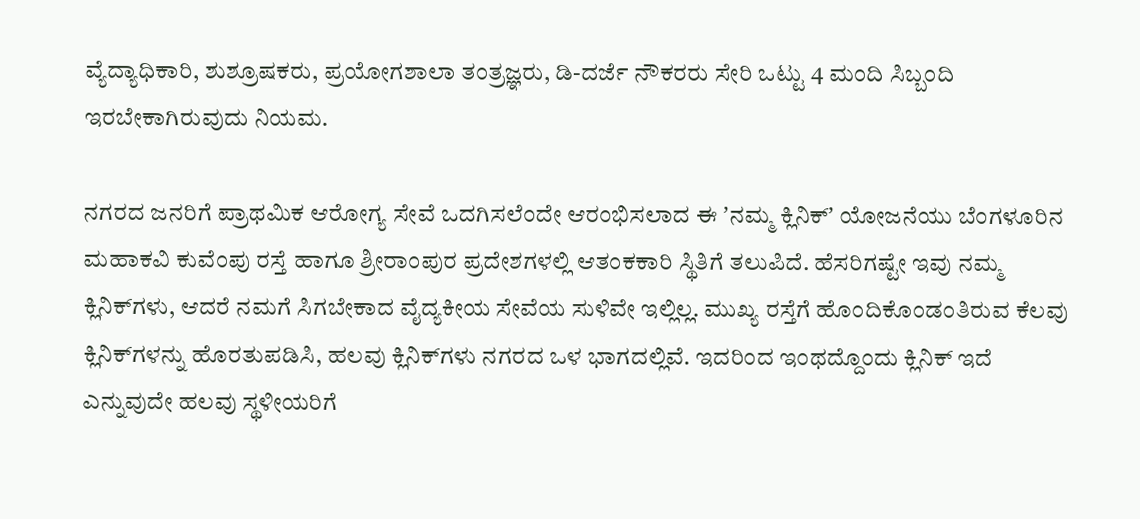ವ್ಯೆದ್ಯಾಧಿಕಾರಿ, ಶುಶ್ರೂಷಕರು, ಪ್ರಯೋಗಶಾಲಾ ತಂತ್ರಜ್ಞರು, ಡಿ-ದರ್ಜೆ ನೌಕರರು ಸೇರಿ ಒಟ್ಟು 4 ಮಂದಿ ಸಿಬ್ಬಂದಿ ಇರಬೇಕಾಗಿರುವುದು ನಿಯಮ.

ನಗರದ ಜನರಿಗೆ ಪ್ರಾಥಮಿಕ ಆರೋಗ್ಯ ಸೇವೆ ಒದಗಿಸಲೆಂದೇ ಆರಂಭಿಸಲಾದ ಈ ʼನಮ್ಮ ಕ್ಲಿನಿಕ್ʼ ಯೋಜನೆಯು ಬೆಂಗಳೂರಿನ ಮಹಾಕವಿ ಕುವೆಂಪು ರಸ್ತೆ ಹಾಗೂ ಶ್ರೀರಾಂಪುರ ಪ್ರದೇಶಗಳಲ್ಲಿ ಆತಂಕಕಾರಿ ಸ್ಥಿತಿಗೆ ತಲುಪಿದೆ. ಹೆಸರಿಗಷ್ಟೇ ಇವು ನಮ್ಮ ಕ್ಲಿನಿಕ್‌ಗಳು, ಆದರೆ ನಮಗೆ ಸಿಗಬೇಕಾದ ವೈದ್ಯಕೀಯ ಸೇವೆಯ ಸುಳಿವೇ ಇಲ್ಲಿಲ್ಲ. ಮುಖ್ಯ ರಸ್ತೆಗೆ ಹೊಂದಿಕೊಂಡಂತಿರುವ ಕೆಲವು ಕ್ಲಿನಿಕ್‌ಗಳನ್ನು ಹೊರತುಪಡಿಸಿ, ಹಲವು ಕ್ಲಿನಿಕ್‌ಗಳು ನಗರದ ಒಳ ಭಾಗದಲ್ಲಿವೆ. ಇದರಿಂದ ಇಂಥದ್ದೊಂದು ಕ್ಲಿನಿಕ್‌ ಇದೆ ಎನ್ನುವುದೇ ಹಲವು ಸ್ಥಳೀಯರಿಗೆ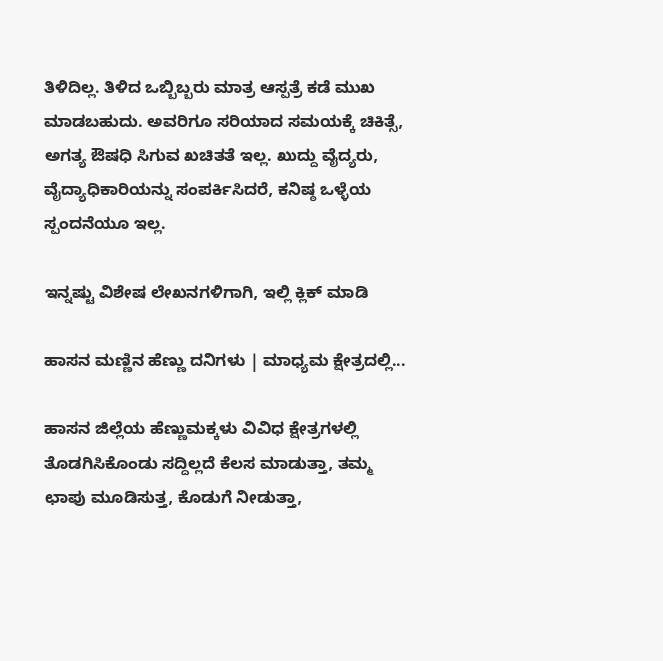ತಿಳಿದಿಲ್ಲ. ತಿಳಿದ ಒಬ್ಬಿಬ್ಬರು ಮಾತ್ರ ಆಸ್ಪತ್ರೆ ಕಡೆ ಮುಖ ಮಾಡಬಹುದು. ಅವರಿಗೂ ಸರಿಯಾದ ಸಮಯಕ್ಕೆ ಚಿಕಿತ್ಸೆ, ಅಗತ್ಯ ಔಷಧಿ ಸಿಗುವ ಖಚಿತತೆ ಇಲ್ಲ. ಖುದ್ದು ವೈದ್ಯರು, ವೈದ್ಯಾಧಿಕಾರಿಯನ್ನು ಸಂಪರ್ಕಿಸಿದರೆ, ಕನಿಷ್ಠ ಒಳ್ಳೆಯ ಸ್ಪಂದನೆಯೂ ಇಲ್ಲ.

ಇನ್ನಷ್ಟು ವಿಶೇಷ ಲೇಖನಗಳಿಗಾಗಿ, ಇಲ್ಲಿ ಕ್ಲಿಕ್ ಮಾಡಿ

ಹಾಸನ ಮಣ್ಣಿನ ಹೆಣ್ಣು ದನಿಗಳು | ಮಾಧ್ಯಮ ಕ್ಷೇತ್ರದಲ್ಲಿ...

ಹಾಸನ ಜಿಲ್ಲೆಯ ಹೆಣ್ಣುಮಕ್ಕಳು ವಿವಿಧ ಕ್ಷೇತ್ರಗಳಲ್ಲಿ ತೊಡಗಿಸಿಕೊಂಡು ಸದ್ದಿಲ್ಲದೆ ಕೆಲಸ ಮಾಡುತ್ತಾ, ತಮ್ಮ ಛಾಪು ಮೂಡಿಸುತ್ತ, ಕೊಡುಗೆ ನೀಡುತ್ತಾ,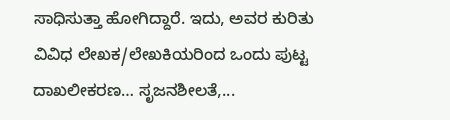ಸಾಧಿಸುತ್ತಾ ಹೋಗಿದ್ದಾರೆ. ಇದು, ಅವರ ಕುರಿತು ವಿವಿಧ ಲೇಖಕ/ಲೇಖಕಿಯರಿಂದ ಒಂದು ಪುಟ್ಟ ದಾಖಲೀಕರಣ… ಸೃಜನಶೀಲತೆ,...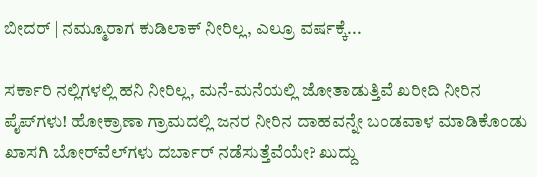ಬೀದರ್ | ನಮ್ಮೂರಾಗ ಕುಡಿಲಾಕ್ ನೀರಿಲ್ಲ, ಎಲ್ರೂ ವರ್ಷಕ್ಕೆ...

ಸರ್ಕಾರಿ ನಲ್ಲಿಗಳಲ್ಲಿ ಹನಿ ನೀರಿಲ್ಲ, ಮನೆ-ಮನೆಯಲ್ಲಿ ಜೋತಾಡುತ್ತಿವೆ ಖರೀದಿ ನೀರಿನ ಪೈಪ್‌ಗಳು! ಹೋಕ್ರಾಣಾ ಗ್ರಾಮದಲ್ಲಿ ಜನರ ನೀರಿನ ದಾಹವನ್ನೇ ಬಂಡವಾಳ ಮಾಡಿಕೊಂಡು ಖಾಸಗಿ ಬೋರ್‌ವೆಲ್‌ಗಳು ದರ್ಬಾರ್‌ ನಡೆಸುತ್ತೆವೆಯೇ? ಖುದ್ದು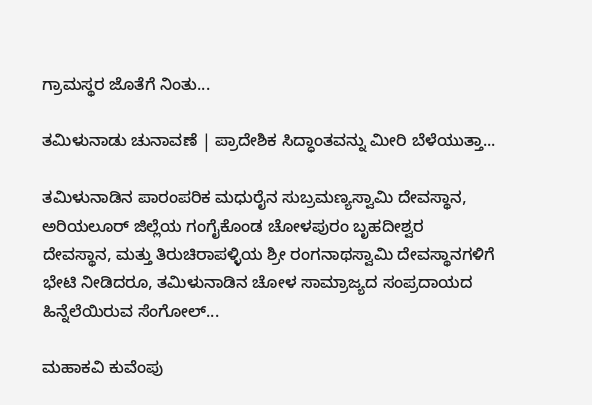ಗ್ರಾಮಸ್ಥರ ಜೊತೆಗೆ ನಿಂತು...

ತಮಿಳುನಾಡು ಚುನಾವಣೆ | ಪ್ರಾದೇಶಿಕ ಸಿದ್ಧಾಂತವನ್ನು ಮೀರಿ ಬೆಳೆಯುತ್ತಾ...

ತಮಿಳುನಾಡಿನ ಪಾರಂಪರಿಕ ಮಧುರೈನ ಸುಬ್ರಮಣ್ಯಸ್ವಾಮಿ ದೇವಸ್ಥಾನ, ಅರಿಯಲೂರ್ ಜಿಲ್ಲೆಯ ಗಂಗೈಕೊಂಡ ಚೋಳಪುರಂ ಬೃಹದೀಶ್ವರ ದೇವಸ್ಥಾನ, ಮತ್ತು ತಿರುಚಿರಾಪಳ್ಳಿಯ ಶ್ರೀ ರಂಗನಾಥಸ್ವಾಮಿ ದೇವಸ್ಥಾನಗಳಿಗೆ ಭೇಟಿ ನೀಡಿದರೂ, ತಮಿಳುನಾಡಿನ ಚೋಳ ಸಾಮ್ರಾಜ್ಯದ ಸಂಪ್ರದಾಯದ ಹಿನ್ನೆಲೆಯಿರುವ ಸೆಂಗೋಲ್...

ಮಹಾಕವಿ ಕುವೆಂಪು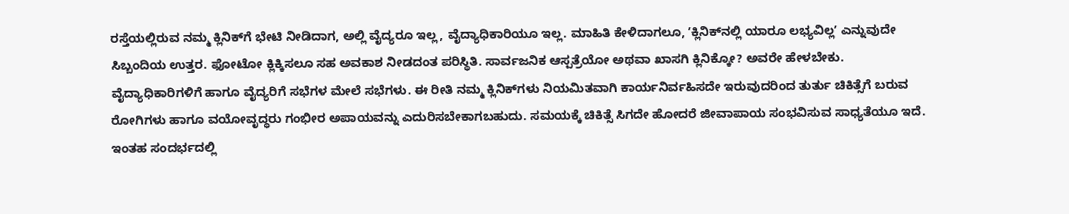ರಸ್ತೆಯಲ್ಲಿರುವ ನಮ್ಮ ಕ್ಲಿನಿಕ್‌ಗೆ ಭೇಟಿ ನೀಡಿದಾಗ, ಅಲ್ಲಿ ವೈದ್ಯರೂ ಇಲ್ಲ, ವೈದ್ಯಾಧಿಕಾರಿಯೂ ಇಲ್ಲ. ಮಾಹಿತಿ ಕೇಳಿದಾಗಲೂ, ʼಕ್ಲಿನಿಕ್‌ನಲ್ಲಿ ಯಾರೂ ಲಭ್ಯವಿಲ್ಲʼ ಎನ್ನುವುದೇ ಸಿಬ್ಬಂದಿಯ ಉತ್ತರ. ಫೋಟೋ ಕ್ಲಿಕ್ಕಿಸಲೂ ಸಹ ಅವಕಾಶ ನೀಡದಂತ ಪರಿಸ್ಥಿತಿ. ಸಾರ್ವಜನಿಕ ಆಸ್ಪತ್ರೆಯೋ ಅಥವಾ ಖಾಸಗಿ ಕ್ಲಿನಿಕ್ಕೋ? ಅವರೇ ಹೇಳಬೇಕು. ವೈದ್ಯಾಧಿಕಾರಿಗಳಿಗೆ ಹಾಗೂ ವೈದ್ಯರಿಗೆ ಸಭೆಗಳ ಮೇಲೆ ಸಭೆಗಳು. ಈ ರೀತಿ ನಮ್ಮ ಕ್ಲಿನಿಕ್‌ಗಳು ನಿಯಮಿತವಾಗಿ ಕಾರ್ಯನಿರ್ವಹಿಸದೇ ಇರುವುದರಿಂದ ತುರ್ತು ಚಿಕಿತ್ಸೆಗೆ ಬರುವ ರೋಗಿಗಳು ಹಾಗೂ ವಯೋವೃದ್ಧರು ಗಂಭೀರ ಅಪಾಯವನ್ನು ಎದುರಿಸಬೇಕಾಗಬಹುದು. ಸಮಯಕ್ಕೆ ಚಿಕಿತ್ಸೆ ಸಿಗದೇ ಹೋದರೆ ಜೀವಾಪಾಯ ಸಂಭವಿಸುವ ಸಾಧ್ಯತೆಯೂ ಇದೆ. ಇಂತಹ ಸಂದರ್ಭದಲ್ಲಿ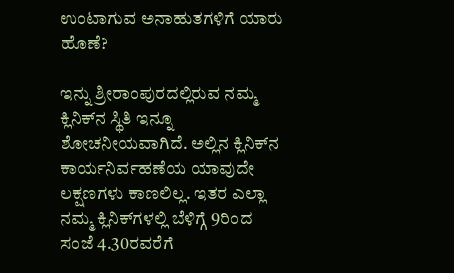ಉಂಟಾಗುವ ಅನಾಹುತಗಳಿಗೆ ಯಾರು ಹೊಣೆ?

ಇನ್ನು ಶ್ರೀರಾಂಪುರದಲ್ಲಿರುವ ನಮ್ಮ ಕ್ಲಿನಿಕ್‌ನ ಸ್ಥಿತಿ ಇನ್ನೂ ಶೋಚನೀಯವಾಗಿದೆ. ಅಲ್ಲಿನ ಕ್ಲಿನಿಕ್‌ನ ಕಾರ್ಯನಿರ್ವಹಣೆಯ ಯಾವುದೇ ಲಕ್ಷಣಗಳು ಕಾಣಲಿಲ್ಲ. ಇತರ ಎಲ್ಲಾ ನಮ್ಮ ಕ್ಲಿನಿಕ್‌ಗಳಲ್ಲಿ ಬೆಳಿಗ್ಗೆ 9ರಿಂದ ಸಂಜೆ 4.30ರವರೆಗೆ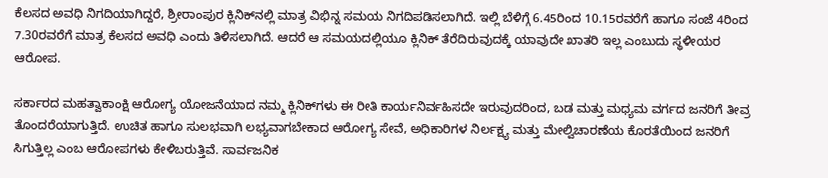ಕೆಲಸದ ಅವಧಿ ನಿಗದಿಯಾಗಿದ್ದರೆ, ಶ್ರೀರಾಂಪುರ ಕ್ಲಿನಿಕ್‌ನಲ್ಲಿ ಮಾತ್ರ ವಿಭಿನ್ನ ಸಮಯ ನಿಗದಿಪಡಿಸಲಾಗಿದೆ. ಇಲ್ಲಿ ಬೆಳಿಗ್ಗೆ 6.45ರಿಂದ 10.15ರವರೆಗೆ ಹಾಗೂ ಸಂಜೆ 4ರಿಂದ 7.30ರವರೆಗೆ ಮಾತ್ರ ಕೆಲಸದ ಅವಧಿ ಎಂದು ತಿಳಿಸಲಾಗಿದೆ. ಆದರೆ ಆ ಸಮಯದಲ್ಲಿಯೂ ಕ್ಲಿನಿಕ್ ತೆರೆದಿರುವುದಕ್ಕೆ ಯಾವುದೇ ಖಾತರಿ ಇಲ್ಲ ಎಂಬುದು ಸ್ಥಳೀಯರ ಆರೋಪ.

ಸರ್ಕಾರದ ಮಹತ್ವಾಕಾಂಕ್ಷಿ ಆರೋಗ್ಯ ಯೋಜನೆಯಾದ ನಮ್ಮ ಕ್ಲಿನಿಕ್‌ಗಳು ಈ ರೀತಿ ಕಾರ್ಯನಿರ್ವಹಿಸದೇ ಇರುವುದರಿಂದ, ಬಡ ಮತ್ತು ಮಧ್ಯಮ ವರ್ಗದ ಜನರಿಗೆ ತೀವ್ರ ತೊಂದರೆಯಾಗುತ್ತಿದೆ. ಉಚಿತ ಹಾಗೂ ಸುಲಭವಾಗಿ ಲಭ್ಯವಾಗಬೇಕಾದ ಆರೋಗ್ಯ ಸೇವೆ, ಅಧಿಕಾರಿಗಳ ನಿರ್ಲಕ್ಷ್ಯ ಮತ್ತು ಮೇಲ್ವಿಚಾರಣೆಯ ಕೊರತೆಯಿಂದ ಜನರಿಗೆ ಸಿಗುತ್ತಿಲ್ಲ ಎಂಬ ಆರೋಪಗಳು ಕೇಳಿಬರುತ್ತಿವೆ. ಸಾರ್ವಜನಿಕ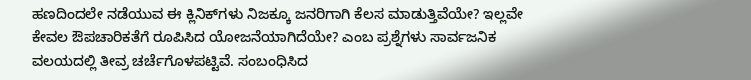ಹಣದಿಂದಲೇ ನಡೆಯುವ ಈ ಕ್ಲಿನಿಕ್‌ಗಳು ನಿಜಕ್ಕೂ ಜನರಿಗಾಗಿ ಕೆಲಸ ಮಾಡುತ್ತಿವೆಯೇ? ಇಲ್ಲವೇ ಕೇವಲ ಔಪಚಾರಿಕತೆಗೆ ರೂಪಿಸಿದ ಯೋಜನೆಯಾಗಿದೆಯೇ? ಎಂಬ ಪ್ರಶ್ನೆಗಳು ಸಾರ್ವಜನಿಕ ವಲಯದಲ್ಲಿ ತೀವ್ರ ಚರ್ಚೆಗೊಳಪಟ್ಟಿವೆ. ಸಂಬಂಧಿಸಿದ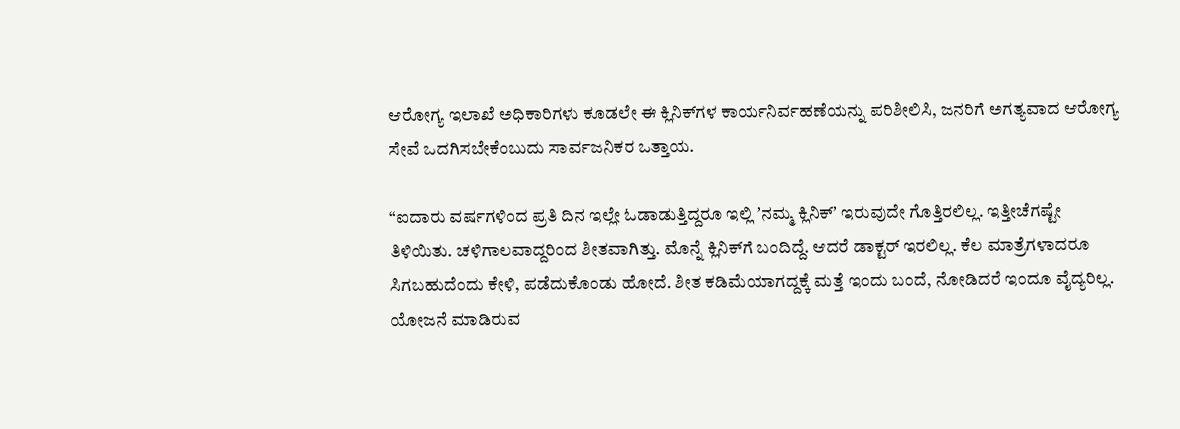ಆರೋಗ್ಯ ಇಲಾಖೆ ಅಧಿಕಾರಿಗಳು ಕೂಡಲೇ ಈ ಕ್ಲಿನಿಕ್‌ಗಳ ಕಾರ್ಯನಿರ್ವಹಣೆಯನ್ನು ಪರಿಶೀಲಿಸಿ, ಜನರಿಗೆ ಅಗತ್ಯವಾದ ಆರೋಗ್ಯ ಸೇವೆ ಒದಗಿಸಬೇಕೆಂಬುದು ಸಾರ್ವಜನಿಕರ ಒತ್ತಾಯ.

“ಐದಾರು ವರ್ಷಗಳಿಂದ ಪ್ರತಿ ದಿನ ಇಲ್ಲೇ ಓಡಾಡುತ್ತಿದ್ದರೂ ಇಲ್ಲಿ ʼನಮ್ಮ ಕ್ಲಿನಿಕ್‌ʼ ಇರುವುದೇ ಗೊತ್ತಿರಲಿಲ್ಲ. ಇತ್ತೀಚೆಗಷ್ಟೇ ತಿಳಿಯಿತು. ಚಳಿಗಾಲವಾದ್ದರಿಂದ ಶೀತವಾಗಿತ್ತು. ಮೊನ್ನೆ ಕ್ಲಿನಿಕ್‌ಗೆ ಬಂದಿದ್ದೆ. ಆದರೆ ಡಾಕ್ಟರ್‌ ಇರಲಿಲ್ಲ. ಕೆಲ ಮಾತ್ರೆಗಳಾದರೂ ಸಿಗಬಹುದೆಂದು ಕೇಳಿ, ಪಡೆದುಕೊಂಡು ಹೋದೆ. ಶೀತ ಕಡಿಮೆಯಾಗದ್ದಕ್ಕೆ ಮತ್ತೆ ಇಂದು ಬಂದೆ, ನೋಡಿದರೆ ಇಂದೂ ವೈದ್ಯರಿಲ್ಲ. ಯೋಜನೆ ಮಾಡಿರುವ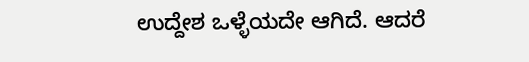ಉದ್ದೇಶ ಒಳ್ಳೆಯದೇ ಆಗಿದೆ. ಆದರೆ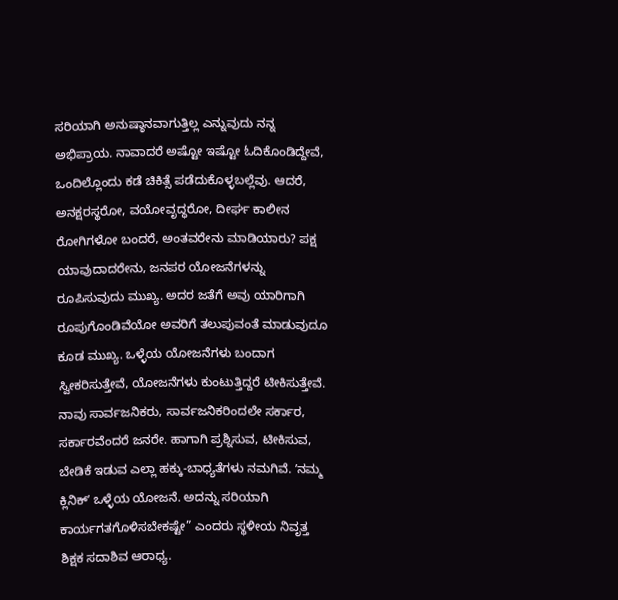ಸರಿಯಾಗಿ ಅನುಷ್ಠಾನವಾಗುತ್ತಿಲ್ಲ ಎನ್ನುವುದು ನನ್ನ ಅಭಿಪ್ರಾಯ. ನಾವಾದರೆ ಅಷ್ಟೋ ಇಷ್ಟೋ ಓದಿಕೊಂಡಿದ್ದೇವೆ, ಒಂದಿಲ್ಲೊಂದು ಕಡೆ ಚಿಕಿತ್ಸೆ ಪಡೆದುಕೊಳ್ಳಬಲ್ಲೆವು. ಆದರೆ, ಅನಕ್ಷರಸ್ಥರೋ, ವಯೋವೃದ್ಧರೋ, ದೀರ್ಘ ಕಾಲೀನ ರೋಗಿಗಳೋ ಬಂದರೆ, ಅಂತವರೇನು ಮಾಡಿಯಾರು? ಪಕ್ಷ ಯಾವುದಾದರೇನು, ಜನಪರ ಯೋಜನೆಗಳನ್ನು ರೂಪಿಸುವುದು ಮುಖ್ಯ. ಅದರ ಜತೆಗೆ ಅವು ಯಾರಿಗಾಗಿ ರೂಪುಗೊಂಡಿವೆಯೋ ಅವರಿಗೆ ತಲುಪುವಂತೆ ಮಾಡುವುದೂ ಕೂಡ ಮುಖ್ಯ. ಒಳ್ಳೆಯ ಯೋಜನೆಗಳು ಬಂದಾಗ ಸ್ವೀಕರಿಸುತ್ತೇವೆ, ಯೋಜನೆಗಳು ಕುಂಟುತ್ತಿದ್ದರೆ ಟೀಕಿಸುತ್ತೇವೆ. ನಾವು ಸಾರ್ವಜನಿಕರು, ಸಾರ್ವಜನಿಕರಿಂದಲೇ ಸರ್ಕಾರ, ಸರ್ಕಾರವೆಂದರೆ ಜನರೇ. ಹಾಗಾಗಿ ಪ್ರಶ್ನಿಸುವ, ಟೀಕಿಸುವ, ಬೇಡಿಕೆ ಇಡುವ ಎಲ್ಲಾ ಹಕ್ಕು-ಬಾಧ್ಯತೆಗಳು ನಮಗಿವೆ. ʼನಮ್ಮ ಕ್ಲಿನಿಕ್‌ʼ ಒಳ್ಳೆಯ ಯೋಜನೆ. ಅದನ್ನು ಸರಿಯಾಗಿ ಕಾರ್ಯಗತಗೊಳಿಸಬೇಕಷ್ಟೇ” ಎಂದರು ಸ್ಥಳೀಯ ನಿವೃತ್ತ ಶಿಕ್ಷಕ ಸದಾಶಿವ ಆರಾಧ್ಯ.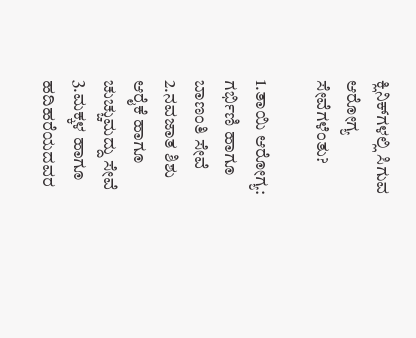ಕ್ಲಿನಿಕ್‌ಗಳಲ್ಲಿ ಸಿಗುವ ಆರೋಗ್ಯ ಸೇವೆಗಳೆಂತು?

1.ತಾಯಿ ಆರೋಗ್ಯ: ಗರ್ಭಿಣಿ ಹಾಗೂ ಬಾಣಂತಿ ಸೇವೆ
2.ನವಜಾತ ಶಿಶು ಆರೈಕೆ ಹಾಗೂ ಚುಚ್ಚುಮದ್ದು ಸೇವೆ
3.ಮಕ್ಕಳ ಹಾಗೂ ಹದಿಹರೆಯದವರ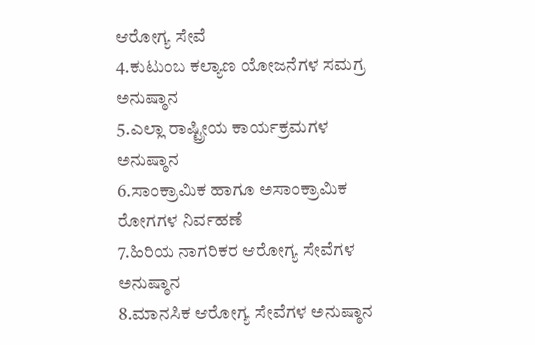ಆರೋಗ್ಯ ಸೇವೆ
4.ಕುಟುಂಬ ಕಲ್ಯಾಣ ಯೋಜನೆಗಳ ಸಮಗ್ರ ಅನುಷ್ಠಾನ
5.ಎಲ್ಲಾ ರಾಷ್ಟ್ರೀಯ ಕಾರ್ಯಕ್ರಮಗಳ ಅನುಷ್ಠಾನ
6.ಸಾಂಕ್ರಾಮಿಕ ಹಾಗೂ ಅಸಾಂಕ್ರಾಮಿಕ ರೋಗಗಳ ನಿರ್ವಹಣೆ
7.ಹಿರಿಯ ನಾಗರಿಕರ ಆರೋಗ್ಯ ಸೇವೆಗಳ ಅನುಷ್ಠಾನ
8.ಮಾನಸಿಕ ಆರೋಗ್ಯ ಸೇವೆಗಳ ಅನುಷ್ಠಾನ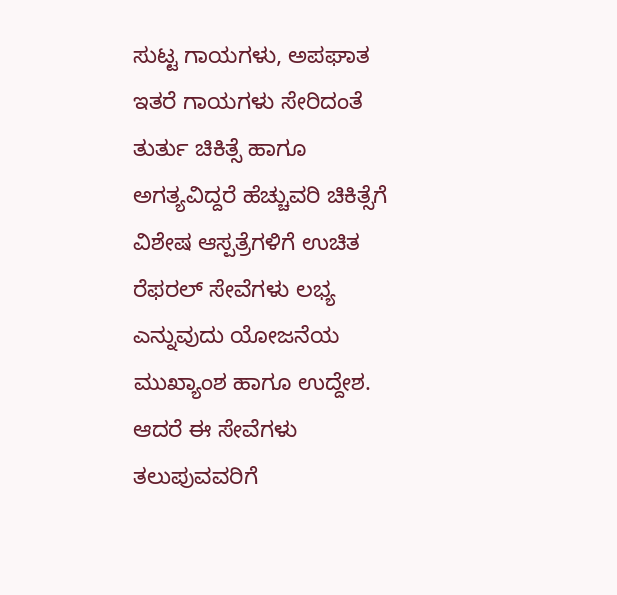ಸುಟ್ಟ ಗಾಯಗಳು, ಅಪಘಾತ ಇತರೆ ಗಾಯಗಳು ಸೇರಿದಂತೆ ತುರ್ತು ಚಿಕಿತ್ಸೆ ಹಾಗೂ ಅಗತ್ಯವಿದ್ದರೆ ಹೆಚ್ಚುವರಿ ಚಿಕಿತ್ಸೆಗೆ ವಿಶೇಷ ಆಸ್ಪತ್ರೆಗಳಿಗೆ ಉಚಿತ ರೆಫರಲ್ ಸೇವೆಗಳು ಲಭ್ಯ ಎನ್ನುವುದು ಯೋಜನೆಯ ಮುಖ್ಯಾಂಶ ಹಾಗೂ ಉದ್ದೇಶ. ಆದರೆ ಈ ಸೇವೆಗಳು ತಲುಪುವವರಿಗೆ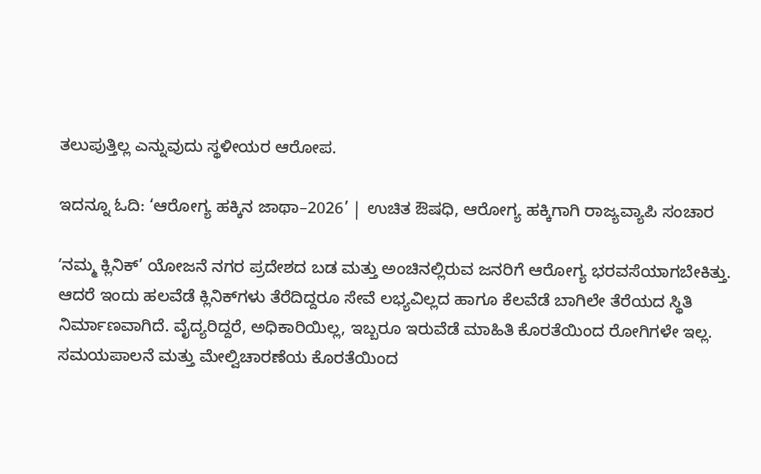ತಲುಪುತ್ತಿಲ್ಲ ಎನ್ನುವುದು ಸ್ಥಳೀಯರ ಆರೋಪ.

ಇದನ್ನೂ ಓದಿ: ‘ಆರೋಗ್ಯ ಹಕ್ಕಿನ ಜಾಥಾ–2026’ | ಉಚಿತ ಔಷಧಿ, ಆರೋಗ್ಯ ಹಕ್ಕಿಗಾಗಿ ರಾಜ್ಯವ್ಯಾಪಿ ಸಂಚಾರ

ʼನಮ್ಮ ಕ್ಲಿನಿಕ್’ ಯೋಜನೆ ನಗರ ಪ್ರದೇಶದ ಬಡ ಮತ್ತು ಅಂಚಿನಲ್ಲಿರುವ ಜನರಿಗೆ ಆರೋಗ್ಯ ಭರವಸೆಯಾಗಬೇಕಿತ್ತು. ಆದರೆ ಇಂದು ಹಲವೆಡೆ ಕ್ಲಿನಿಕ್‌ಗಳು ತೆರೆದಿದ್ದರೂ ಸೇವೆ ಲಭ್ಯವಿಲ್ಲದ ಹಾಗೂ ಕೆಲವೆಡೆ ಬಾಗಿಲೇ ತೆರೆಯದ ಸ್ಥಿತಿ ನಿರ್ಮಾಣವಾಗಿದೆ. ವೈದ್ಯರಿದ್ದರೆ, ಅಧಿಕಾರಿಯಿಲ್ಲ, ಇಬ್ಬರೂ ಇರುವೆಡೆ ಮಾಹಿತಿ ಕೊರತೆಯಿಂದ ರೋಗಿಗಳೇ ಇಲ್ಲ. ಸಮಯಪಾಲನೆ ಮತ್ತು ಮೇಲ್ವಿಚಾರಣೆಯ ಕೊರತೆಯಿಂದ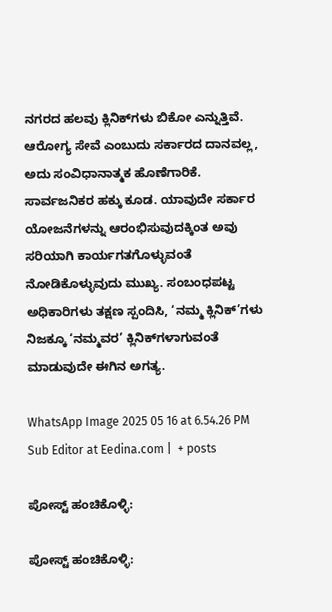ನಗರದ ಹಲವು ಕ್ಲಿನಿಕ್‌ಗಳು ಬಿಕೋ ಎನ್ನುತ್ತಿವೆ. ಆರೋಗ್ಯ ಸೇವೆ ಎಂಬುದು ಸರ್ಕಾರದ ದಾನವಲ್ಲ, ಅದು ಸಂವಿಧಾನಾತ್ಮಕ ಹೊಣೆಗಾರಿಕೆ. ಸಾರ್ವಜನಿಕರ ಹಕ್ಕು ಕೂಡ. ಯಾವುದೇ ಸರ್ಕಾರ ಯೋಜನೆಗಳನ್ನು ಆರಂಭಿಸುವುದಕ್ಕಿಂತ ಅವು ಸರಿಯಾಗಿ ಕಾರ್ಯಗತಗೊಳ್ಳುವಂತೆ ನೋಡಿಕೊಳ್ಳುವುದು ಮುಖ್ಯ. ಸಂಬಂಧಪಟ್ಟ ಅಧಿಕಾರಿಗಳು ತಕ್ಷಣ ಸ್ಪಂದಿಸಿ, ‘ನಮ್ಮ ಕ್ಲಿನಿಕ್’ಗಳು ನಿಜಕ್ಕೂ ‘ನಮ್ಮವರ’ ಕ್ಲಿನಿಕ್‌ಗಳಾಗುವಂತೆ ಮಾಡುವುದೇ ಈಗಿನ ಅಗತ್ಯ.

WhatsApp Image 2025 05 16 at 6.54.26 PM
Sub Editor at Eedina.com |  + posts

ಪೋಸ್ಟ್ ಹಂಚಿಕೊಳ್ಳಿ:

ಪೋಸ್ಟ್ ಹಂಚಿಕೊಳ್ಳಿ: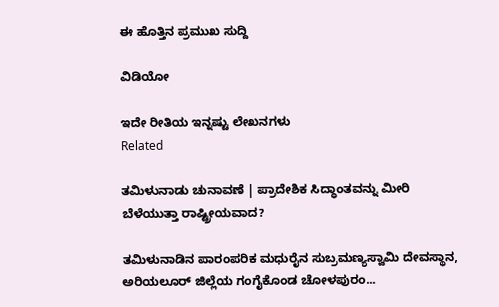ಈ ಹೊತ್ತಿನ ಪ್ರಮುಖ ಸುದ್ದಿ

ವಿಡಿಯೋ

ಇದೇ ರೀತಿಯ ಇನ್ನಷ್ಟು ಲೇಖನಗಳು
Related

ತಮಿಳುನಾಡು ಚುನಾವಣೆ | ಪ್ರಾದೇಶಿಕ ಸಿದ್ಧಾಂತವನ್ನು ಮೀರಿ ಬೆಳೆಯುತ್ತಾ ರಾಷ್ಟ್ರೀಯವಾದ?

ತಮಿಳುನಾಡಿನ ಪಾರಂಪರಿಕ ಮಧುರೈನ ಸುಬ್ರಮಣ್ಯಸ್ವಾಮಿ ದೇವಸ್ಥಾನ, ಅರಿಯಲೂರ್ ಜಿಲ್ಲೆಯ ಗಂಗೈಕೊಂಡ ಚೋಳಪುರಂ...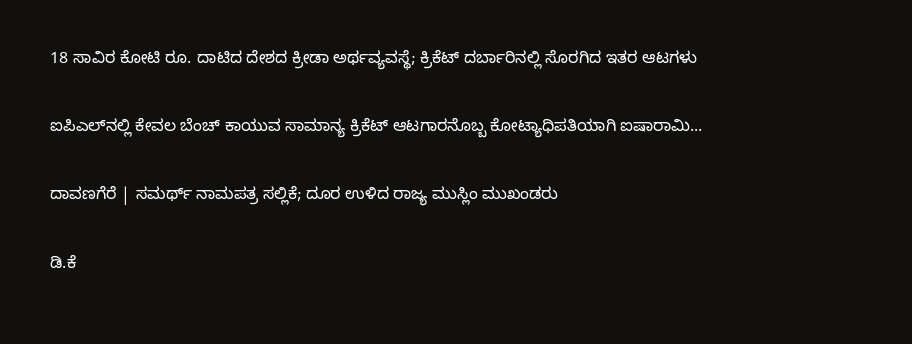18 ಸಾವಿರ ಕೋಟಿ ರೂ. ದಾಟಿದ ದೇಶದ ಕ್ರೀಡಾ ಅರ್ಥವ್ಯವಸ್ಥೆ; ಕ್ರಿಕೆಟ್ ದರ್ಬಾರಿನಲ್ಲಿ ಸೊರಗಿದ ಇತರ ಆಟಗಳು

ಐಪಿಎಲ್‌ನಲ್ಲಿ ಕೇವಲ ಬೆಂಚ್ ಕಾಯುವ ಸಾಮಾನ್ಯ ಕ್ರಿಕೆಟ್ ಆಟಗಾರನೊಬ್ಬ ಕೋಟ್ಯಾಧಿಪತಿಯಾಗಿ ಐಷಾರಾಮಿ...

ದಾವಣಗೆರೆ | ಸಮರ್ಥ್‌ ನಾಮಪತ್ರ ಸಲ್ಲಿಕೆ; ದೂರ ಉಳಿದ ರಾಜ್ಯ ಮುಸ್ಲಿಂ ಮುಖಂಡರು

ಡಿ.ಕೆ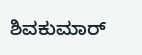ಶಿವಕುಮಾರ್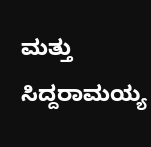ಮತ್ತು ಸಿದ್ದರಾಮಯ್ಯ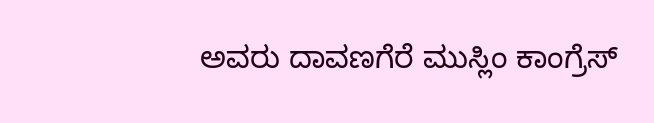ಅವರು ದಾವಣಗೆರೆ ಮುಸ್ಲಿಂ ಕಾಂಗ್ರೆಸ್‌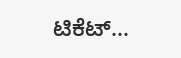ಟಿಕೆಟ್...